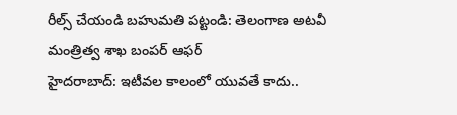రీల్స్ చేయండి బహుమతి పట్టండి: తెలంగాణ అటవీ మంత్రిత్వ శాఖ బంపర్ ఆఫర్
హైదరాబాద్: ఇటీవల కాలంలో యువతే కాదు..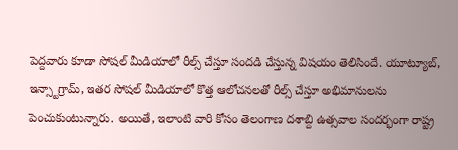పెద్దవారు కూడా సోషల్ మీడియాలో రీల్స్ చేస్తూ సందడి చేస్తున్న విషయం తెలిసిందే. యూట్యూబ్, ఇన్స్టాగ్రామ్, ఇతర సోషల్ మీడియాలో కొత్త ఆలోచనలతో రీల్స్ చేస్తూ అభిమానులను పెంచుకుంటున్నారు. అయితే, ఇలాంటి వారి కోసం తెలంగాణ దశాబ్ది ఉత్సవాల సందర్భంగా రాష్ట్ర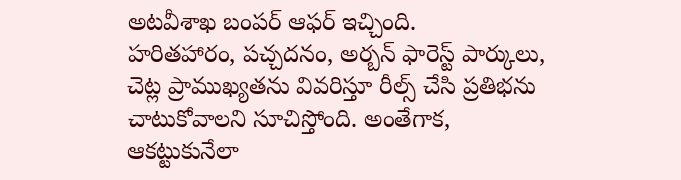అటవీశాఖ బంపర్ ఆఫర్ ఇచ్చింది.
హరితహారం, పచ్చదనం, అర్బన్ ఫారెస్ట్ పార్కులు, చెట్ల ప్రాముఖ్యతను వివరిస్తూ రీల్స్ చేసి ప్రతిభను చాటుకోవాలని సూచిస్తోంది. అంతేగాక, ఆకట్టుకునేలా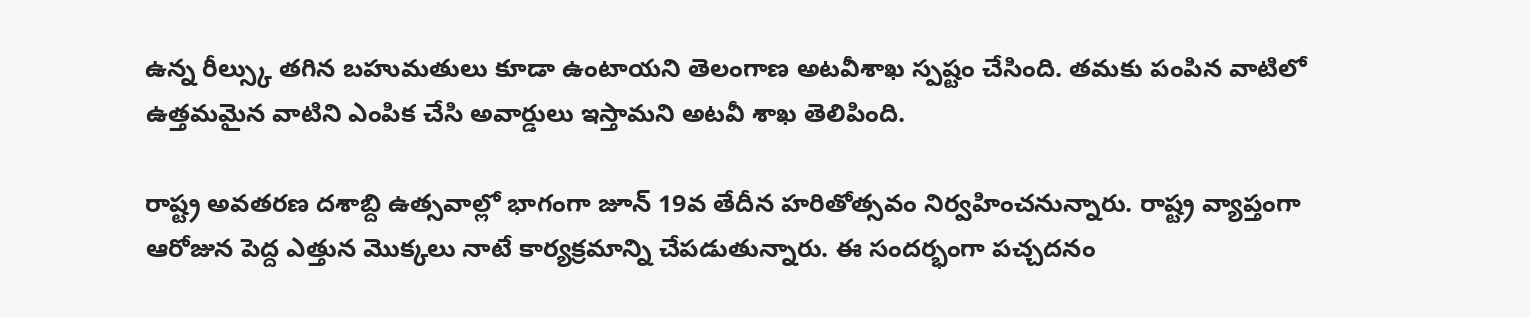ఉన్న రీల్స్కు తగిన బహుమతులు కూడా ఉంటాయని తెలంగాణ అటవీశాఖ స్పష్టం చేసింది. తమకు పంపిన వాటిలో ఉత్తమమైన వాటిని ఎంపిక చేసి అవార్డులు ఇస్తామని అటవీ శాఖ తెలిపింది.

రాష్ట్ర అవతరణ దశాబ్ది ఉత్సవాల్లో భాగంగా జూన్ 19వ తేదీన హరితోత్సవం నిర్వహించనున్నారు. రాష్ట్ర వ్యాప్తంగా ఆరోజున పెద్ద ఎత్తున మొక్కలు నాటే కార్యక్రమాన్ని చేపడుతున్నారు. ఈ సందర్భంగా పచ్చదనం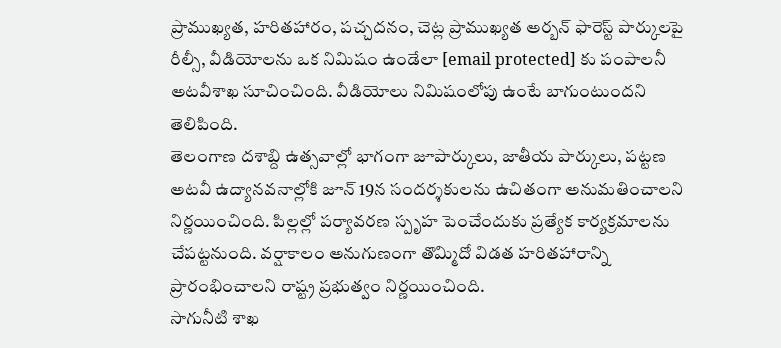ప్రాముఖ్యత, హరితహారం, పచ్చదనం, చెట్ల ప్రాముఖ్యత అర్బన్ ఫారెస్ట్ పార్కులపై రీల్సీ, వీడియోలను ఒక నిమిషం ఉండేలా [email protected] కు పంపాలనీ అటవీశాఖ సూచించింది. వీడియోలు నిమిషంలోపు ఉంటే బాగుంటుందని తెలిపింది.
తెలంగాణ దశాబ్ది ఉత్సవాల్లో భాగంగా జూపార్కులు, జాతీయ పార్కులు, పట్టణ అటవీ ఉద్యానవనాల్లోకి జూన్ 19న సందర్శకులను ఉచితంగా అనుమతించాలని నిర్ణయించింది. పిల్లల్లో పర్యావరణ స్పృహ పెంచేందుకు ప్రత్యేక కార్యక్రమాలను చేపట్టనుంది. వర్షాకాలం అనుగుణంగా తొమ్మిదో విడత హరితహారాన్ని ప్రారంభించాలని రాష్ట్ర ప్రభుత్వం నిర్ణయించింది.
సాగునీటి శాఖ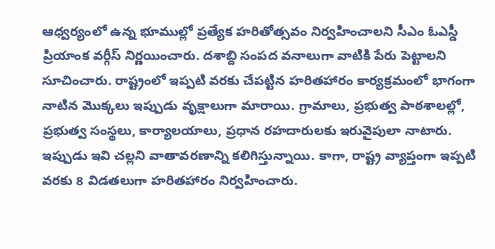ఆధ్వర్యంలో ఉన్న భూముల్లో ప్రత్యేక హరితోత్సవం నిర్వహించాలని సీఎం ఓఎస్డీ ప్రియాంక వర్గీస్ నిర్ణయించారు. దశాబ్ది సంపద వనాలుగా వాటికి పేరు పెట్టాలని సూచించారు. రాష్ట్రంలో ఇప్పటి వరకు చేపట్టిన హరితహారం కార్యక్రమంలో భాగంగా నాటిన మొక్కలు ఇప్పుడు వృక్షాలుగా మారాయి. గ్రామాలు, ప్రభుత్వ పాఠశాలల్లో, ప్రభుత్వ సంస్థలు, కార్యాలయాలు, ప్రధాన రహదారులకు ఇరువైపులా నాటారు. ఇప్పుడు ఇవి చల్లని వాతావరణాన్ని కలిగిస్తున్నాయి. కాగా, రాష్ట్ర వ్యాప్తంగా ఇప్పటి వరకు 8 విడతలుగా హరితహారం నిర్వహించారు.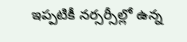ఇప్పటికీ నర్సర్సీల్లో ఉన్న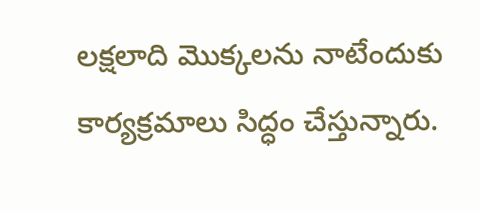లక్షలాది మొక్కలను నాటేందుకు కార్యక్రమాలు సిద్ధం చేస్తున్నారు.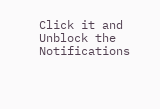Click it and Unblock the Notifications